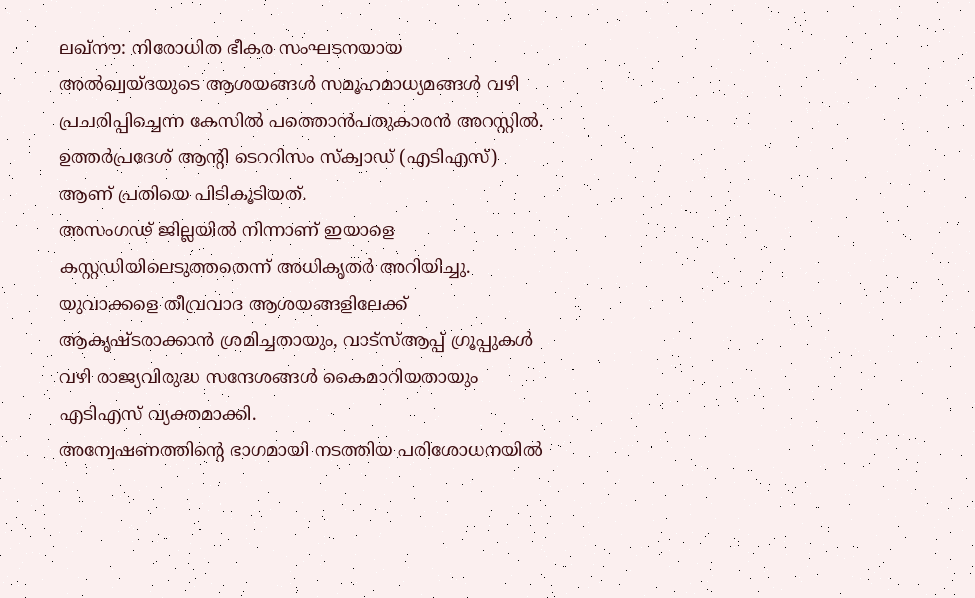ലഖ്നൗ: നിരോധിത ഭീകര സംഘടനയായ അൽഖ്വയ്ദയുടെ ആശയങ്ങൾ സമൂഹമാധ്യമങ്ങൾ വഴി പ്രചരിപ്പിച്ചെന്ന കേസിൽ പത്തൊൻപതുകാരൻ അറസ്റ്റിൽ. ഉത്തർപ്രദേശ് ആന്റി ടെററിസം സ്ക്വാഡ് (എടിഎസ്) ആണ് പ്രതിയെ പിടികൂടിയത്.
അസംഗഢ് ജില്ലയിൽ നിന്നാണ് ഇയാളെ കസ്റ്റഡിയിലെടുത്തതെന്ന് അധികൃതർ അറിയിച്ചു. യുവാക്കളെ തീവ്രവാദ ആശയങ്ങളിലേക്ക് ആകൃഷ്ടരാക്കാൻ ശ്രമിച്ചതായും, വാട്സ്ആപ്പ് ഗ്രൂപ്പുകൾ വഴി രാജ്യവിരുദ്ധ സന്ദേശങ്ങൾ കൈമാറിയതായും എടിഎസ് വ്യക്തമാക്കി.
അന്വേഷണത്തിന്റെ ഭാഗമായി നടത്തിയ പരിശോധനയിൽ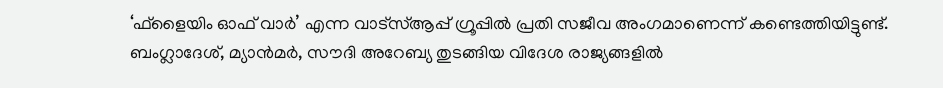‘ഫ്ളൈയിം ഓഫ് വാർ’ എന്ന വാട്സ്ആപ്പ് ഗ്രൂപ്പിൽ പ്രതി സജീവ അംഗമാണെന്ന് കണ്ടെത്തിയിട്ടുണ്ട്. ബംഗ്ലാദേശ്, മ്യാൻമർ, സൗദി അറേബ്യ തുടങ്ങിയ വിദേശ രാജ്യങ്ങളിൽ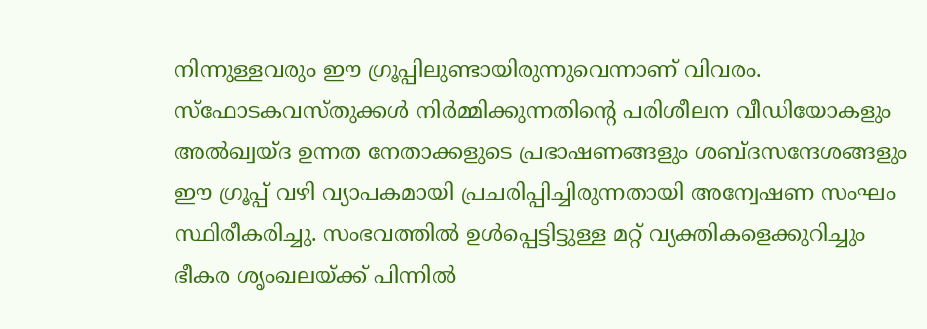നിന്നുള്ളവരും ഈ ഗ്രൂപ്പിലുണ്ടായിരുന്നുവെന്നാണ് വിവരം.
സ്ഫോടകവസ്തുക്കൾ നിർമ്മിക്കുന്നതിന്റെ പരിശീലന വീഡിയോകളും അൽഖ്വയ്ദ ഉന്നത നേതാക്കളുടെ പ്രഭാഷണങ്ങളും ശബ്ദസന്ദേശങ്ങളും ഈ ഗ്രൂപ്പ് വഴി വ്യാപകമായി പ്രചരിപ്പിച്ചിരുന്നതായി അന്വേഷണ സംഘം സ്ഥിരീകരിച്ചു. സംഭവത്തിൽ ഉൾപ്പെട്ടിട്ടുള്ള മറ്റ് വ്യക്തികളെക്കുറിച്ചും ഭീകര ശൃംഖലയ്ക്ക് പിന്നിൽ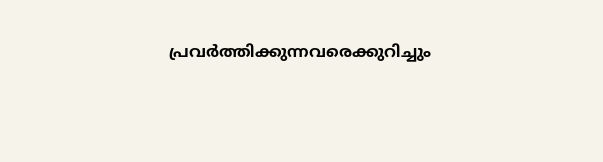പ്രവർത്തിക്കുന്നവരെക്കുറിച്ചും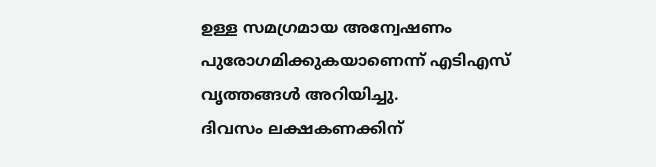ഉള്ള സമഗ്രമായ അന്വേഷണം പുരോഗമിക്കുകയാണെന്ന് എടിഎസ് വൃത്തങ്ങൾ അറിയിച്ചു.
ദിവസം ലക്ഷകണക്കിന്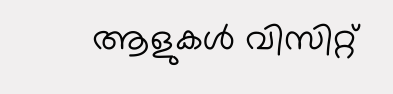ആളുകൾ വിസിറ്റ്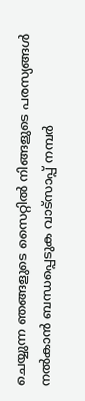ചെയ്യുന്ന ഞങ്ങളുടെ സൈറ്റിൽ നിങ്ങളുടെ പരസ്യങ്ങൾ നൽകാൻ ബന്ധപ്പെടുക വാട്സാപ്പ് നമ്പർ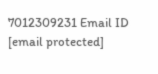7012309231 Email ID [email protected]